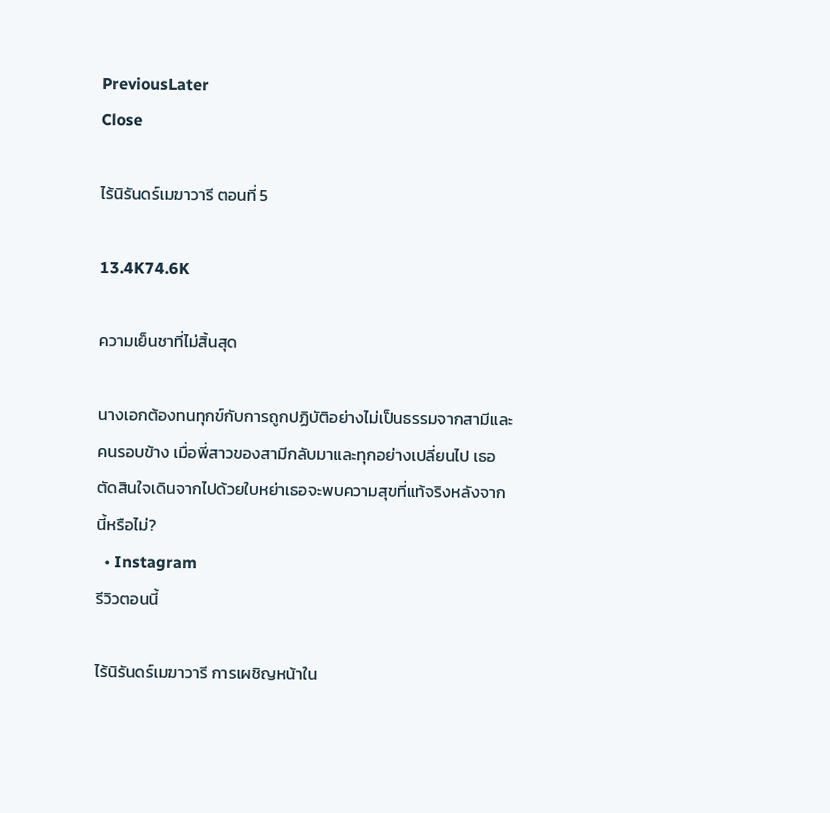PreviousLater
Close

ไร้นิรันดร์เมฆาวารี ตอนที่ 5

13.4K74.6K

ความเย็นชาที่ไม่สิ้นสุด

นางเอกต้องทนทุกข์กับการถูกปฏิบัติอย่างไม่เป็นธรรมจากสามีและคนรอบข้าง เมื่อพี่สาวของสามีกลับมาและทุกอย่างเปลี่ยนไป เธอตัดสินใจเดินจากไปด้วยใบหย่าเธอจะพบความสุขที่แท้จริงหลังจากนี้หรือไม่?
  • Instagram
รีวิวตอนนี้

ไร้นิรันดร์เมฆาวารี การเผชิญหน้าใน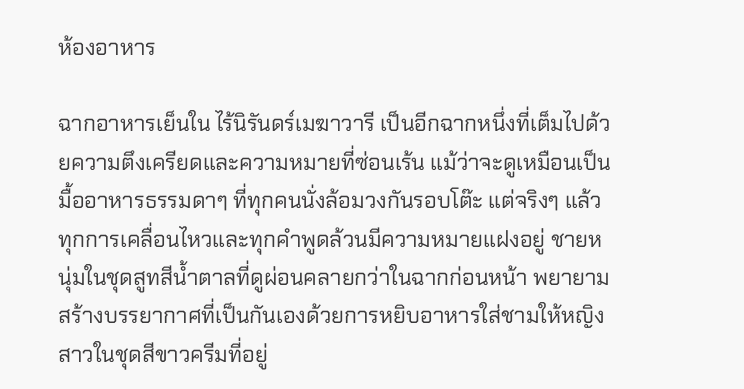ห้องอาหาร

ฉากอาหารเย็นใน ไร้นิรันดร์เมฆาวารี เป็นอีกฉากหนึ่งที่เต็มไปด้วยความตึงเครียดและความหมายที่ซ่อนเร้น แม้ว่าจะดูเหมือนเป็นมื้ออาหารธรรมดาๆ ที่ทุกคนนั่งล้อมวงกันรอบโต๊ะ แต่จริงๆ แล้วทุกการเคลื่อนไหวและทุกคำพูดล้วนมีความหมายแฝงอยู่ ชายหนุ่มในชุดสูทสีน้ำตาลที่ดูผ่อนคลายกว่าในฉากก่อนหน้า พยายามสร้างบรรยากาศที่เป็นกันเองด้วยการหยิบอาหารใส่ชามให้หญิงสาวในชุดสีขาวครีมที่อยู่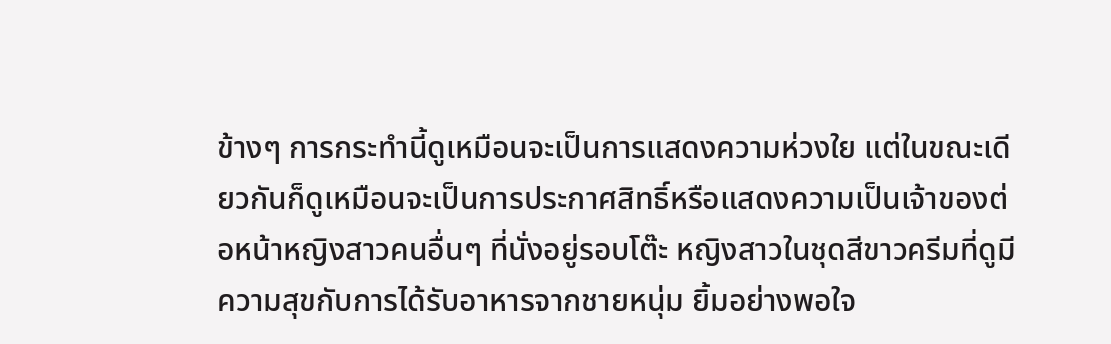ข้างๆ การกระทำนี้ดูเหมือนจะเป็นการแสดงความห่วงใย แต่ในขณะเดียวกันก็ดูเหมือนจะเป็นการประกาศสิทธิ์หรือแสดงความเป็นเจ้าของต่อหน้าหญิงสาวคนอื่นๆ ที่นั่งอยู่รอบโต๊ะ หญิงสาวในชุดสีขาวครีมที่ดูมีความสุขกับการได้รับอาหารจากชายหนุ่ม ยิ้มอย่างพอใจ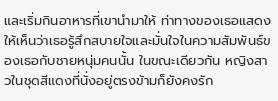และเริ่มกินอาหารที่เขานำมาให้ ท่าทางของเธอแสดงให้เห็นว่าเธอรู้สึกสบายใจและมั่นใจในความสัมพันธ์ของเธอกับชายหนุ่มคนนั้น ในขณะเดียวกัน หญิงสาวในชุดสีแดงที่นั่งอยู่ตรงข้ามก็ยังคงรัก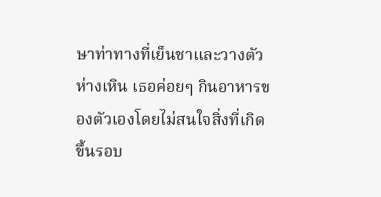ษาท่าทางที่เย็นชาและวางตัวห่างเหิน เธอค่อยๆ กินอาหารของตัวเองโดยไม่สนใจสิ่งที่เกิดขึ้นรอบ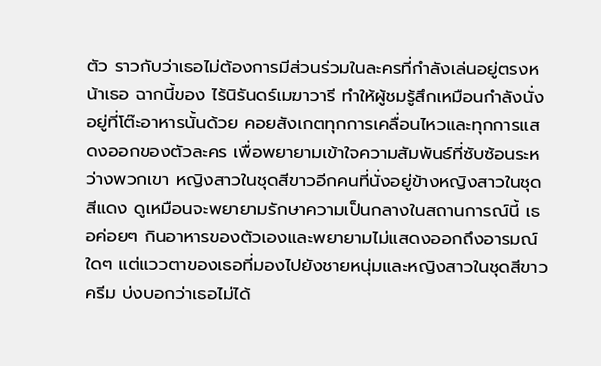ตัว ราวกับว่าเธอไม่ต้องการมีส่วนร่วมในละครที่กำลังเล่นอยู่ตรงหน้าเธอ ฉากนี้ของ ไร้นิรันดร์เมฆาวารี ทำให้ผู้ชมรู้สึกเหมือนกำลังนั่งอยู่ที่โต๊ะอาหารนั้นด้วย คอยสังเกตทุกการเคลื่อนไหวและทุกการแสดงออกของตัวละคร เพื่อพยายามเข้าใจความสัมพันธ์ที่ซับซ้อนระหว่างพวกเขา หญิงสาวในชุดสีขาวอีกคนที่นั่งอยู่ข้างหญิงสาวในชุดสีแดง ดูเหมือนจะพยายามรักษาความเป็นกลางในสถานการณ์นี้ เธอค่อยๆ กินอาหารของตัวเองและพยายามไม่แสดงออกถึงอารมณ์ใดๆ แต่แววตาของเธอที่มองไปยังชายหนุ่มและหญิงสาวในชุดสีขาวครีม บ่งบอกว่าเธอไม่ได้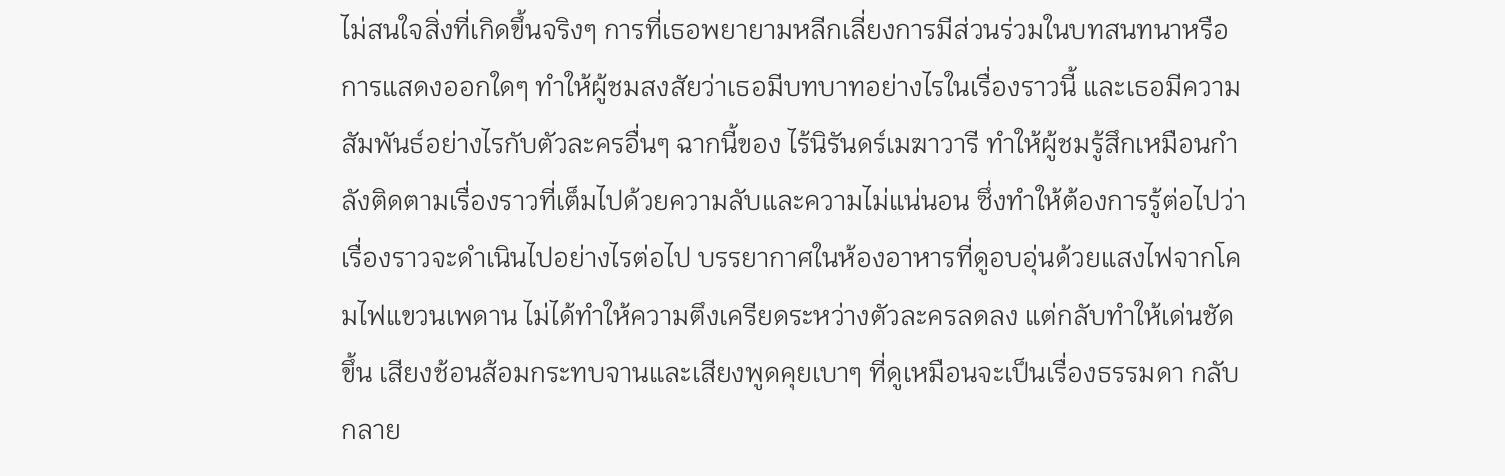ไม่สนใจสิ่งที่เกิดขึ้นจริงๆ การที่เธอพยายามหลีกเลี่ยงการมีส่วนร่วมในบทสนทนาหรือการแสดงออกใดๆ ทำให้ผู้ชมสงสัยว่าเธอมีบทบาทอย่างไรในเรื่องราวนี้ และเธอมีความสัมพันธ์อย่างไรกับตัวละครอื่นๆ ฉากนี้ของ ไร้นิรันดร์เมฆาวารี ทำให้ผู้ชมรู้สึกเหมือนกำลังติดตามเรื่องราวที่เต็มไปด้วยความลับและความไม่แน่นอน ซึ่งทำให้ต้องการรู้ต่อไปว่าเรื่องราวจะดำเนินไปอย่างไรต่อไป บรรยากาศในห้องอาหารที่ดูอบอุ่นด้วยแสงไฟจากโคมไฟแขวนเพดาน ไม่ได้ทำให้ความตึงเครียดระหว่างตัวละครลดลง แต่กลับทำให้เด่นชัดขึ้น เสียงช้อนส้อมกระทบจานและเสียงพูดคุยเบาๆ ที่ดูเหมือนจะเป็นเรื่องธรรมดา กลับกลาย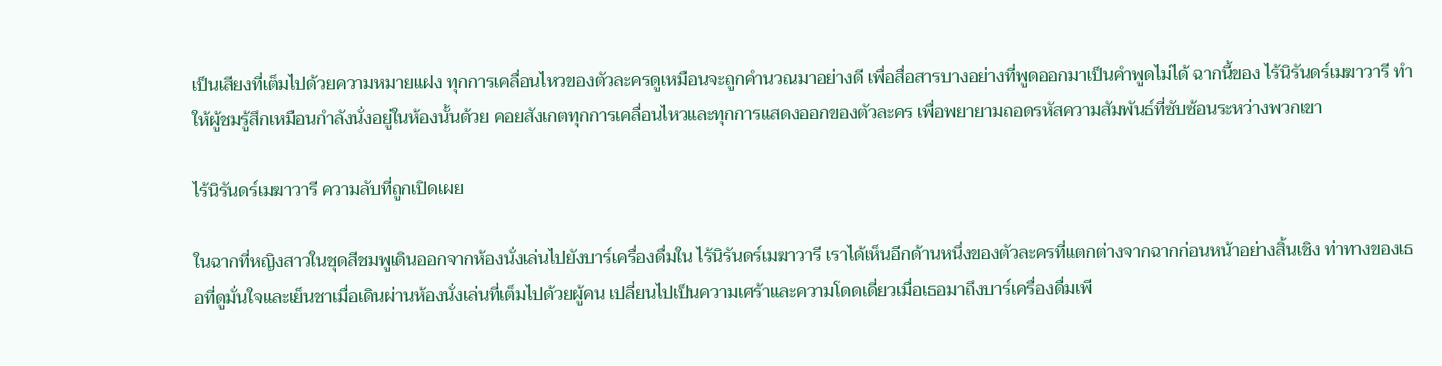เป็นเสียงที่เต็มไปด้วยความหมายแฝง ทุกการเคลื่อนไหวของตัวละครดูเหมือนจะถูกคำนวณมาอย่างดี เพื่อสื่อสารบางอย่างที่พูดออกมาเป็นคำพูดไม่ได้ ฉากนี้ของ ไร้นิรันดร์เมฆาวารี ทำให้ผู้ชมรู้สึกเหมือนกำลังนั่งอยู่ในห้องนั้นด้วย คอยสังเกตทุกการเคลื่อนไหวและทุกการแสดงออกของตัวละคร เพื่อพยายามถอดรหัสความสัมพันธ์ที่ซับซ้อนระหว่างพวกเขา

ไร้นิรันดร์เมฆาวารี ความลับที่ถูกเปิดเผย

ในฉากที่หญิงสาวในชุดสีชมพูเดินออกจากห้องนั่งเล่นไปยังบาร์เครื่องดื่มใน ไร้นิรันดร์เมฆาวารี เราได้เห็นอีกด้านหนึ่งของตัวละครที่แตกต่างจากฉากก่อนหน้าอย่างสิ้นเชิง ท่าทางของเธอที่ดูมั่นใจและเย็นชาเมื่อเดินผ่านห้องนั่งเล่นที่เต็มไปด้วยผู้คน เปลี่ยนไปเป็นความเศร้าและความโดดเดี่ยวเมื่อเธอมาถึงบาร์เครื่องดื่มเพี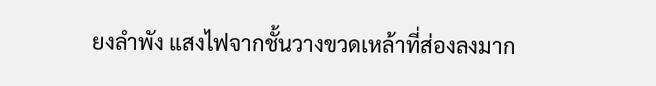ยงลำพัง แสงไฟจากชั้นวางขวดเหล้าที่ส่องลงมาก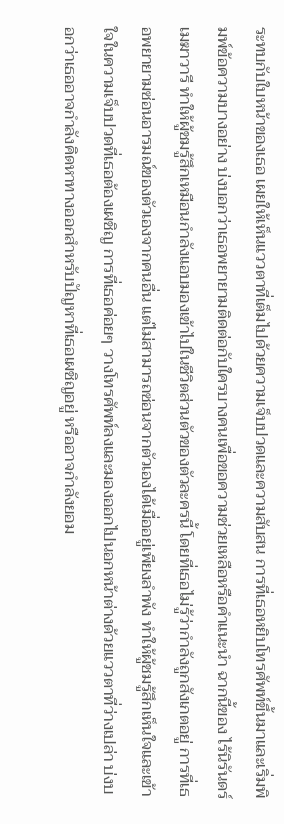ระทบกับใบหน้าของเธอ เผยให้เห็นแววตาที่เต็มไปด้วยความเจ็บปวดและความสับสน การที่เธอหยิบโทรศัพท์ขึ้นมาและเริ่มพิมพ์ข้อความบางอย่าง บ่งบอกว่าเธอพยายามติดต่อกับใครบางคนเพื่อขอความช่วยเหลือหรือคำแนะนำ ฉากนี้ของ ไร้นิรันดร์เมฆาวารี ทำให้ผู้ชมรู้สึกเหมือนกำลังแอบมองเข้าไปในชีวิตส่วนตัวของตัวละครนี้ โดยที่เธอไม่รู้ว่ากำลังถูกสังเกตอยู่ การที่เธอพยายามซ่อนอารมณ์ของตัวเองจากคนอื่น แต่ไม่สามารถซ่อนจากตัวเองได้เมื่ออยู่เพียงลำพัง ทำให้ผู้ชมรู้สึกเห็นใจและเข้าใจในความเจ็บปวดที่เธอต้องเผชิญ การที่เธอค่อยๆ วางโทรศัพท์ลงและมองออกไปนอกหน้าต่างด้วยแววตาที่ว่างเปล่า บ่งบอกว่าเธออาจกำลังคิดหาทางออกสำหรับปัญหาที่เธอเผชิญอยู่ หรืออาจกำลังยอม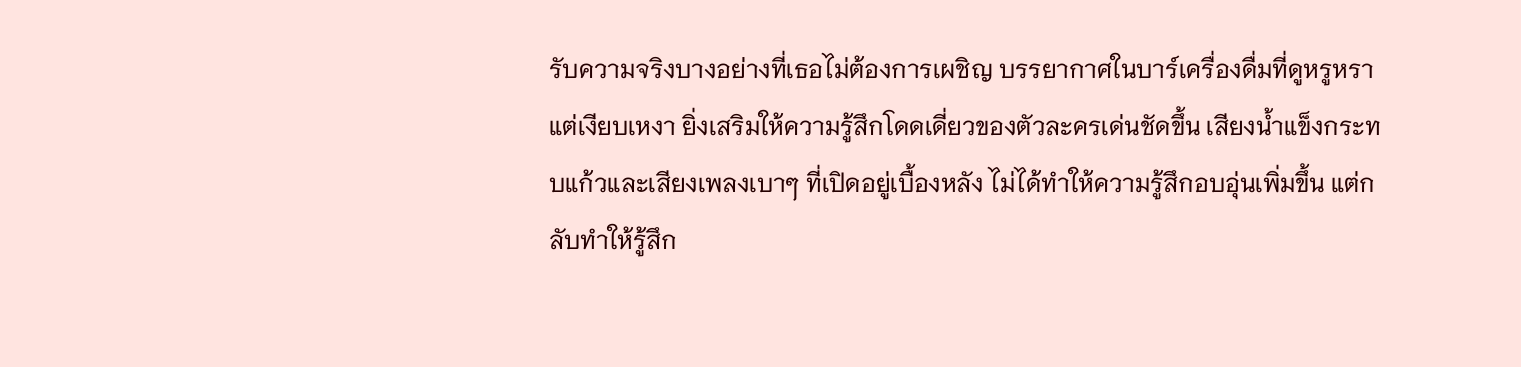รับความจริงบางอย่างที่เธอไม่ต้องการเผชิญ บรรยากาศในบาร์เครื่องดื่มที่ดูหรูหราแต่เงียบเหงา ยิ่งเสริมให้ความรู้สึกโดดเดี่ยวของตัวละครเด่นชัดขึ้น เสียงน้ำแข็งกระทบแก้วและเสียงเพลงเบาๆ ที่เปิดอยู่เบื้องหลัง ไม่ได้ทำให้ความรู้สึกอบอุ่นเพิ่มขึ้น แต่กลับทำให้รู้สึก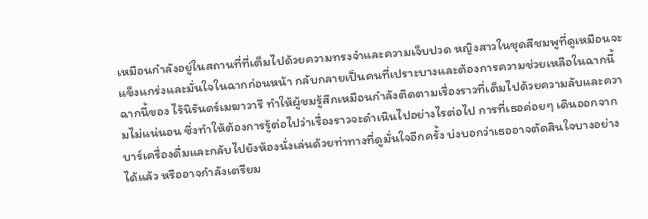เหมือนกำลังอยู่ในสถานที่ที่เต็มไปด้วยความทรงจำและความเจ็บปวด หญิงสาวในชุดสีชมพูที่ดูเหมือนจะแข็งแกร่งและมั่นใจในฉากก่อนหน้า กลับกลายเป็นคนที่เปราะบางและต้องการความช่วยเหลือในฉากนี้ ฉากนี้ของ ไร้นิรันดร์เมฆาวารี ทำให้ผู้ชมรู้สึกเหมือนกำลังติดตามเรื่องราวที่เต็มไปด้วยความลับและความไม่แน่นอน ซึ่งทำให้ต้องการรู้ต่อไปว่าเรื่องราวจะดำเนินไปอย่างไรต่อไป การที่เธอค่อยๆ เดินออกจากบาร์เครื่องดื่มและกลับไปยังห้องนั่งเล่นด้วยท่าทางที่ดูมั่นใจอีกครั้ง บ่งบอกว่าเธออาจตัดสินใจบางอย่างได้แล้ว หรืออาจกำลังเตรียม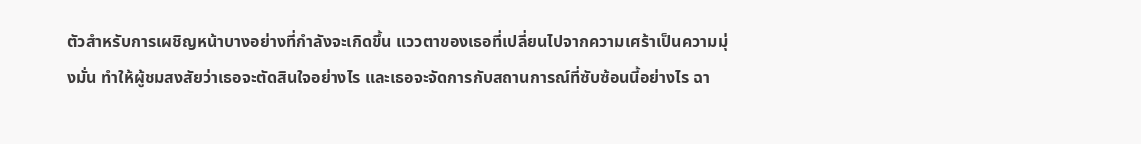ตัวสำหรับการเผชิญหน้าบางอย่างที่กำลังจะเกิดขึ้น แววตาของเธอที่เปลี่ยนไปจากความเศร้าเป็นความมุ่งมั่น ทำให้ผู้ชมสงสัยว่าเธอจะตัดสินใจอย่างไร และเธอจะจัดการกับสถานการณ์ที่ซับซ้อนนี้อย่างไร ฉา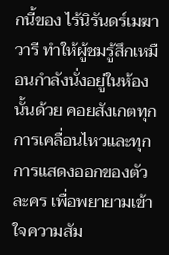กนี้ของ ไร้นิรันดร์เมฆาวารี ทำให้ผู้ชมรู้สึกเหมือนกำลังนั่งอยู่ในห้องนั้นด้วย คอยสังเกตทุกการเคลื่อนไหวและทุกการแสดงออกของตัวละคร เพื่อพยายามเข้าใจความสัม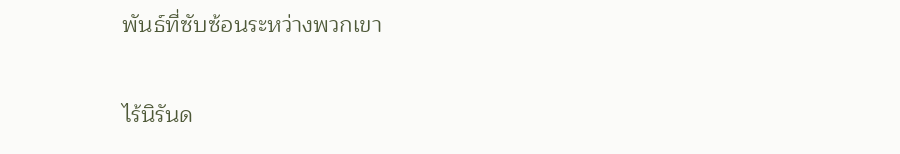พันธ์ที่ซับซ้อนระหว่างพวกเขา

ไร้นิรันด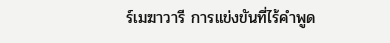ร์เมฆาวารี การแข่งขันที่ไร้คำพูด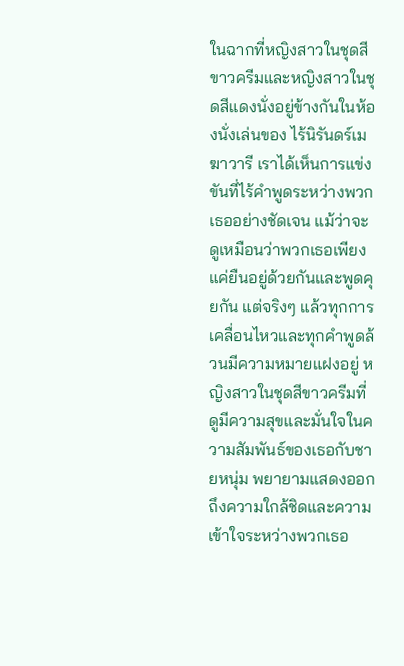ในฉากที่หญิงสาวในชุดสีขาวครีมและหญิงสาวในชุดสีแดงนั่งอยู่ข้างกันในห้องนั่งเล่นของ ไร้นิรันดร์เมฆาวารี เราได้เห็นการแข่งขันที่ไร้คำพูดระหว่างพวกเธออย่างชัดเจน แม้ว่าจะดูเหมือนว่าพวกเธอเพียงแค่ยืนอยู่ด้วยกันและพูดคุยกัน แต่จริงๆ แล้วทุกการเคลื่อนไหวและทุกคำพูดล้วนมีความหมายแฝงอยู่ หญิงสาวในชุดสีขาวครีมที่ดูมีความสุขและมั่นใจในความสัมพันธ์ของเธอกับชายหนุ่ม พยายามแสดงออกถึงความใกล้ชิดและความเข้าใจระหว่างพวกเธอ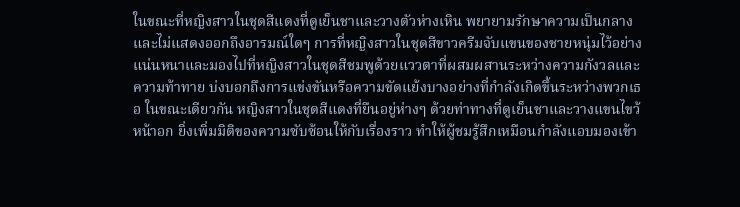ในขณะที่หญิงสาวในชุดสีแดงที่ดูเย็นชาและวางตัวห่างเหิน พยายามรักษาความเป็นกลางและไม่แสดงออกถึงอารมณ์ใดๆ การที่หญิงสาวในชุดสีขาวครีมจับแขนของชายหนุ่มไว้อย่างแน่นหนาและมองไปที่หญิงสาวในชุดสีชมพูด้วยแววตาที่ผสมผสานระหว่างความกังวลและความท้าทาย บ่งบอกถึงการแข่งขันหรือความขัดแย้งบางอย่างที่กำลังเกิดขึ้นระหว่างพวกเธอ ในขณะเดียวกัน หญิงสาวในชุดสีแดงที่ยืนอยู่ห่างๆ ด้วยท่าทางที่ดูเย็นชาและวางแขนไขว้หน้าอก ยิ่งเพิ่มมิติของความซับซ้อนให้กับเรื่องราว ทำให้ผู้ชมรู้สึกเหมือนกำลังแอบมองเข้า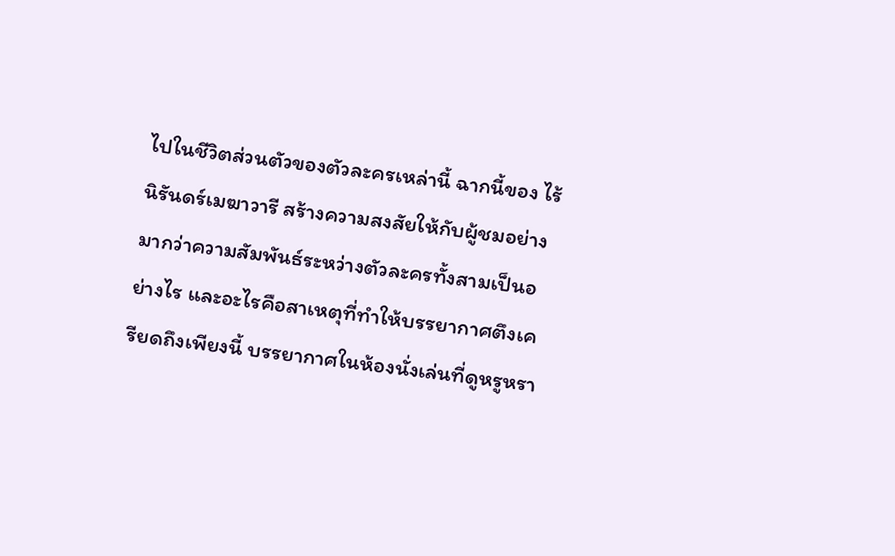ไปในชีวิตส่วนตัวของตัวละครเหล่านี้ ฉากนี้ของ ไร้นิรันดร์เมฆาวารี สร้างความสงสัยให้กับผู้ชมอย่างมากว่าความสัมพันธ์ระหว่างตัวละครทั้งสามเป็นอย่างไร และอะไรคือสาเหตุที่ทำให้บรรยากาศตึงเครียดถึงเพียงนี้ บรรยากาศในห้องนั่งเล่นที่ดูหรูหรา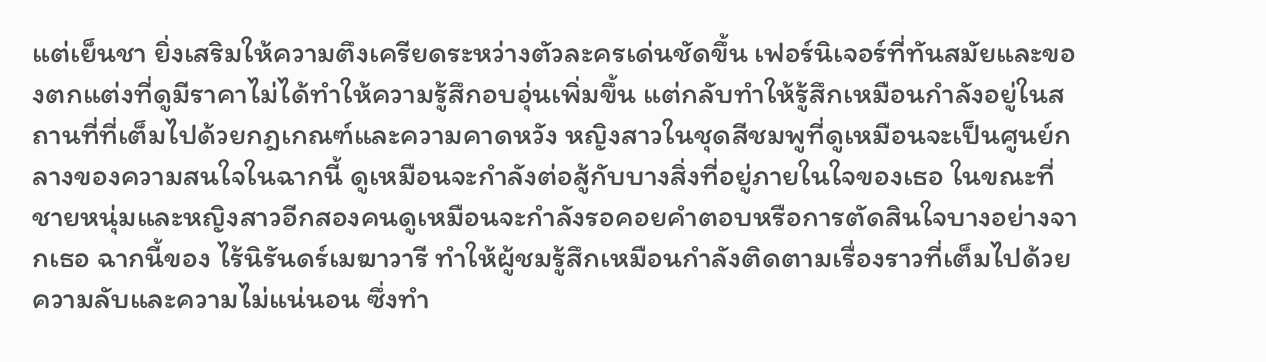แต่เย็นชา ยิ่งเสริมให้ความตึงเครียดระหว่างตัวละครเด่นชัดขึ้น เฟอร์นิเจอร์ที่ทันสมัยและของตกแต่งที่ดูมีราคาไม่ได้ทำให้ความรู้สึกอบอุ่นเพิ่มขึ้น แต่กลับทำให้รู้สึกเหมือนกำลังอยู่ในสถานที่ที่เต็มไปด้วยกฎเกณฑ์และความคาดหวัง หญิงสาวในชุดสีชมพูที่ดูเหมือนจะเป็นศูนย์กลางของความสนใจในฉากนี้ ดูเหมือนจะกำลังต่อสู้กับบางสิ่งที่อยู่ภายในใจของเธอ ในขณะที่ชายหนุ่มและหญิงสาวอีกสองคนดูเหมือนจะกำลังรอคอยคำตอบหรือการตัดสินใจบางอย่างจากเธอ ฉากนี้ของ ไร้นิรันดร์เมฆาวารี ทำให้ผู้ชมรู้สึกเหมือนกำลังติดตามเรื่องราวที่เต็มไปด้วยความลับและความไม่แน่นอน ซึ่งทำ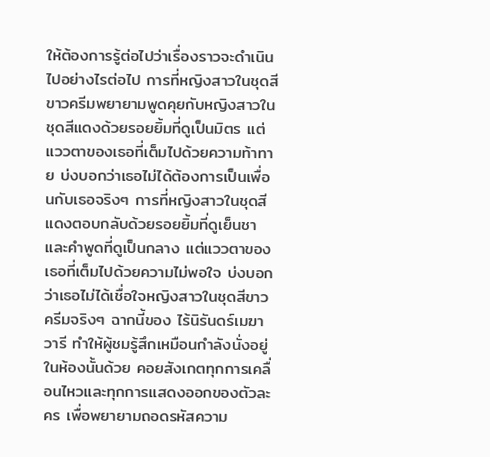ให้ต้องการรู้ต่อไปว่าเรื่องราวจะดำเนินไปอย่างไรต่อไป การที่หญิงสาวในชุดสีขาวครีมพยายามพูดคุยกับหญิงสาวในชุดสีแดงด้วยรอยยิ้มที่ดูเป็นมิตร แต่แววตาของเธอที่เต็มไปด้วยความท้าทาย บ่งบอกว่าเธอไม่ได้ต้องการเป็นเพื่อนกับเธอจริงๆ การที่หญิงสาวในชุดสีแดงตอบกลับด้วยรอยยิ้มที่ดูเย็นชาและคำพูดที่ดูเป็นกลาง แต่แววตาของเธอที่เต็มไปด้วยความไม่พอใจ บ่งบอกว่าเธอไม่ได้เชื่อใจหญิงสาวในชุดสีขาวครีมจริงๆ ฉากนี้ของ ไร้นิรันดร์เมฆาวารี ทำให้ผู้ชมรู้สึกเหมือนกำลังนั่งอยู่ในห้องนั้นด้วย คอยสังเกตทุกการเคลื่อนไหวและทุกการแสดงออกของตัวละคร เพื่อพยายามถอดรหัสความ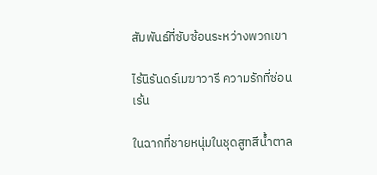สัมพันธ์ที่ซับซ้อนระหว่างพวกเขา

ไร้นิรันดร์เมฆาวารี ความรักที่ซ่อนเร้น

ในฉากที่ชายหนุ่มในชุดสูทสีน้ำตาล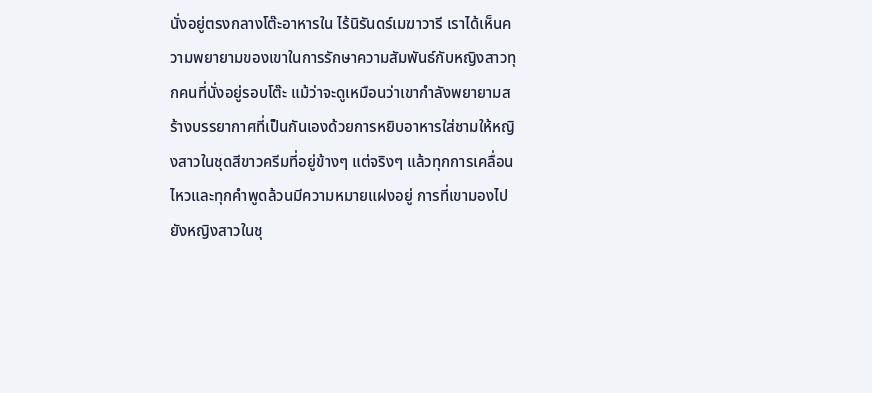นั่งอยู่ตรงกลางโต๊ะอาหารใน ไร้นิรันดร์เมฆาวารี เราได้เห็นความพยายามของเขาในการรักษาความสัมพันธ์กับหญิงสาวทุกคนที่นั่งอยู่รอบโต๊ะ แม้ว่าจะดูเหมือนว่าเขากำลังพยายามสร้างบรรยากาศที่เป็นกันเองด้วยการหยิบอาหารใส่ชามให้หญิงสาวในชุดสีขาวครีมที่อยู่ข้างๆ แต่จริงๆ แล้วทุกการเคลื่อนไหวและทุกคำพูดล้วนมีความหมายแฝงอยู่ การที่เขามองไปยังหญิงสาวในชุ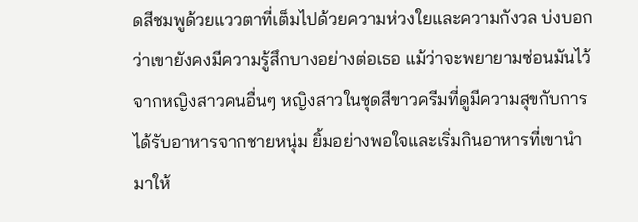ดสีชมพูด้วยแววตาที่เต็มไปด้วยความห่วงใยและความกังวล บ่งบอกว่าเขายังคงมีความรู้สึกบางอย่างต่อเธอ แม้ว่าจะพยายามซ่อนมันไว้จากหญิงสาวคนอื่นๆ หญิงสาวในชุดสีขาวครีมที่ดูมีความสุขกับการได้รับอาหารจากชายหนุ่ม ยิ้มอย่างพอใจและเริ่มกินอาหารที่เขานำมาให้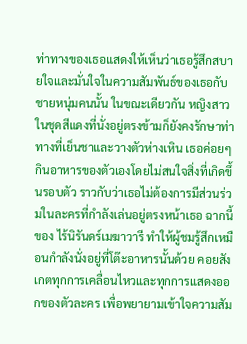ท่าทางของเธอแสดงให้เห็นว่าเธอรู้สึกสบายใจและมั่นใจในความสัมพันธ์ของเธอกับชายหนุ่มคนนั้น ในขณะเดียวกัน หญิงสาวในชุดสีแดงที่นั่งอยู่ตรงข้ามก็ยังคงรักษาท่าทางที่เย็นชาและวางตัวห่างเหิน เธอค่อยๆ กินอาหารของตัวเองโดยไม่สนใจสิ่งที่เกิดขึ้นรอบตัว ราวกับว่าเธอไม่ต้องการมีส่วนร่วมในละครที่กำลังเล่นอยู่ตรงหน้าเธอ ฉากนี้ของ ไร้นิรันดร์เมฆาวารี ทำให้ผู้ชมรู้สึกเหมือนกำลังนั่งอยู่ที่โต๊ะอาหารนั้นด้วย คอยสังเกตทุกการเคลื่อนไหวและทุกการแสดงออกของตัวละคร เพื่อพยายามเข้าใจความสัม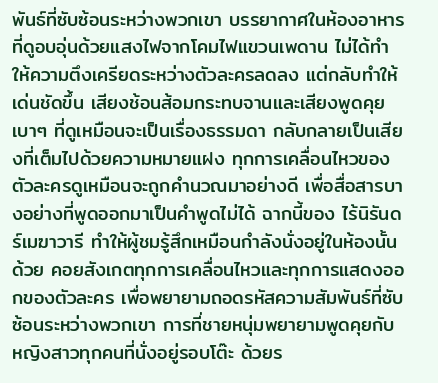พันธ์ที่ซับซ้อนระหว่างพวกเขา บรรยากาศในห้องอาหารที่ดูอบอุ่นด้วยแสงไฟจากโคมไฟแขวนเพดาน ไม่ได้ทำให้ความตึงเครียดระหว่างตัวละครลดลง แต่กลับทำให้เด่นชัดขึ้น เสียงช้อนส้อมกระทบจานและเสียงพูดคุยเบาๆ ที่ดูเหมือนจะเป็นเรื่องธรรมดา กลับกลายเป็นเสียงที่เต็มไปด้วยความหมายแฝง ทุกการเคลื่อนไหวของตัวละครดูเหมือนจะถูกคำนวณมาอย่างดี เพื่อสื่อสารบางอย่างที่พูดออกมาเป็นคำพูดไม่ได้ ฉากนี้ของ ไร้นิรันดร์เมฆาวารี ทำให้ผู้ชมรู้สึกเหมือนกำลังนั่งอยู่ในห้องนั้นด้วย คอยสังเกตทุกการเคลื่อนไหวและทุกการแสดงออกของตัวละคร เพื่อพยายามถอดรหัสความสัมพันธ์ที่ซับซ้อนระหว่างพวกเขา การที่ชายหนุ่มพยายามพูดคุยกับหญิงสาวทุกคนที่นั่งอยู่รอบโต๊ะ ด้วยร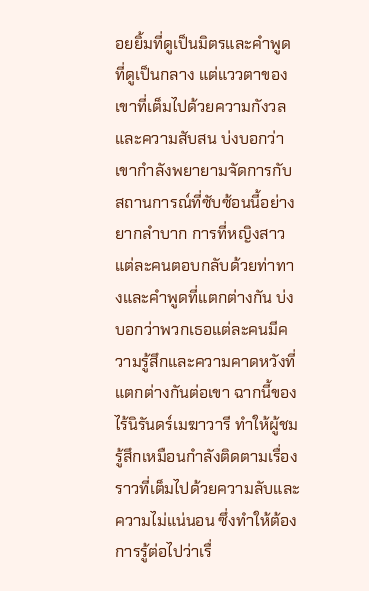อยยิ้มที่ดูเป็นมิตรและคำพูดที่ดูเป็นกลาง แต่แววตาของเขาที่เต็มไปด้วยความกังวลและความสับสน บ่งบอกว่าเขากำลังพยายามจัดการกับสถานการณ์ที่ซับซ้อนนี้อย่างยากลำบาก การที่หญิงสาวแต่ละคนตอบกลับด้วยท่าทางและคำพูดที่แตกต่างกัน บ่งบอกว่าพวกเธอแต่ละคนมีความรู้สึกและความคาดหวังที่แตกต่างกันต่อเขา ฉากนี้ของ ไร้นิรันดร์เมฆาวารี ทำให้ผู้ชมรู้สึกเหมือนกำลังติดตามเรื่องราวที่เต็มไปด้วยความลับและความไม่แน่นอน ซึ่งทำให้ต้องการรู้ต่อไปว่าเรื่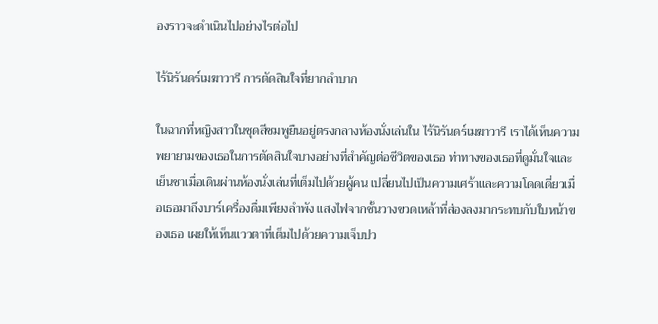องราวจะดำเนินไปอย่างไรต่อไป

ไร้นิรันดร์เมฆาวารี การตัดสินใจที่ยากลำบาก

ในฉากที่หญิงสาวในชุดสีชมพูยืนอยู่ตรงกลางห้องนั่งเล่นใน ไร้นิรันดร์เมฆาวารี เราได้เห็นความพยายามของเธอในการตัดสินใจบางอย่างที่สำคัญต่อชีวิตของเธอ ท่าทางของเธอที่ดูมั่นใจและเย็นชาเมื่อเดินผ่านห้องนั่งเล่นที่เต็มไปด้วยผู้คน เปลี่ยนไปเป็นความเศร้าและความโดดเดี่ยวเมื่อเธอมาถึงบาร์เครื่องดื่มเพียงลำพัง แสงไฟจากชั้นวางขวดเหล้าที่ส่องลงมากระทบกับใบหน้าของเธอ เผยให้เห็นแววตาที่เต็มไปด้วยความเจ็บปว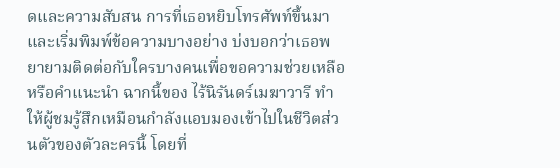ดและความสับสน การที่เธอหยิบโทรศัพท์ขึ้นมาและเริ่มพิมพ์ข้อความบางอย่าง บ่งบอกว่าเธอพยายามติดต่อกับใครบางคนเพื่อขอความช่วยเหลือหรือคำแนะนำ ฉากนี้ของ ไร้นิรันดร์เมฆาวารี ทำให้ผู้ชมรู้สึกเหมือนกำลังแอบมองเข้าไปในชีวิตส่วนตัวของตัวละครนี้ โดยที่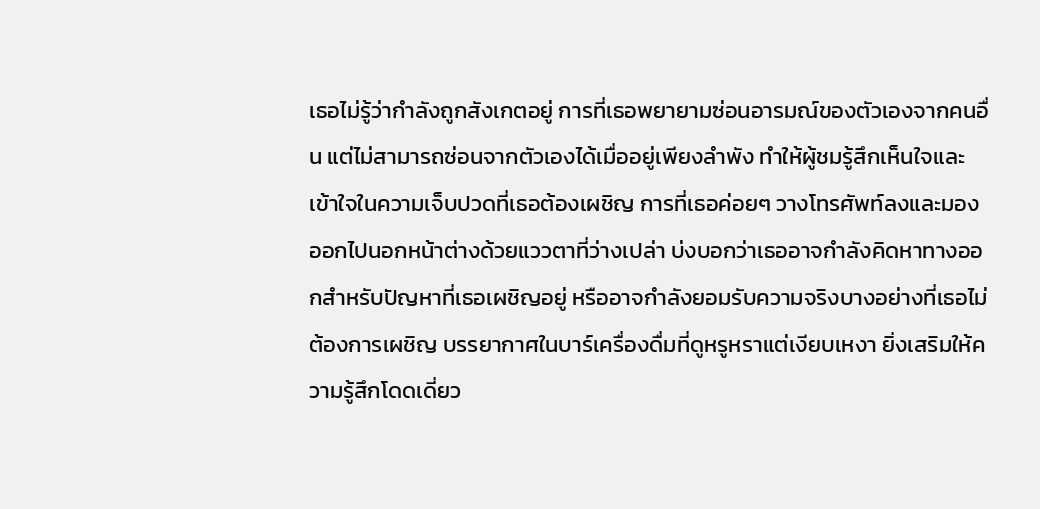เธอไม่รู้ว่ากำลังถูกสังเกตอยู่ การที่เธอพยายามซ่อนอารมณ์ของตัวเองจากคนอื่น แต่ไม่สามารถซ่อนจากตัวเองได้เมื่ออยู่เพียงลำพัง ทำให้ผู้ชมรู้สึกเห็นใจและเข้าใจในความเจ็บปวดที่เธอต้องเผชิญ การที่เธอค่อยๆ วางโทรศัพท์ลงและมองออกไปนอกหน้าต่างด้วยแววตาที่ว่างเปล่า บ่งบอกว่าเธออาจกำลังคิดหาทางออกสำหรับปัญหาที่เธอเผชิญอยู่ หรืออาจกำลังยอมรับความจริงบางอย่างที่เธอไม่ต้องการเผชิญ บรรยากาศในบาร์เครื่องดื่มที่ดูหรูหราแต่เงียบเหงา ยิ่งเสริมให้ความรู้สึกโดดเดี่ยว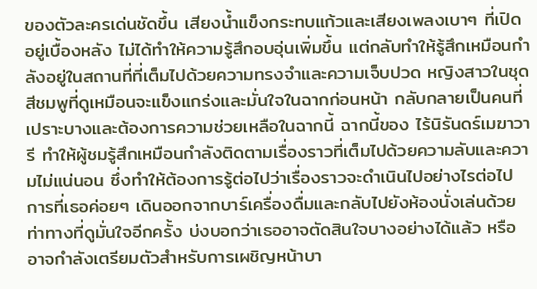ของตัวละครเด่นชัดขึ้น เสียงน้ำแข็งกระทบแก้วและเสียงเพลงเบาๆ ที่เปิดอยู่เบื้องหลัง ไม่ได้ทำให้ความรู้สึกอบอุ่นเพิ่มขึ้น แต่กลับทำให้รู้สึกเหมือนกำลังอยู่ในสถานที่ที่เต็มไปด้วยความทรงจำและความเจ็บปวด หญิงสาวในชุดสีชมพูที่ดูเหมือนจะแข็งแกร่งและมั่นใจในฉากก่อนหน้า กลับกลายเป็นคนที่เปราะบางและต้องการความช่วยเหลือในฉากนี้ ฉากนี้ของ ไร้นิรันดร์เมฆาวารี ทำให้ผู้ชมรู้สึกเหมือนกำลังติดตามเรื่องราวที่เต็มไปด้วยความลับและความไม่แน่นอน ซึ่งทำให้ต้องการรู้ต่อไปว่าเรื่องราวจะดำเนินไปอย่างไรต่อไป การที่เธอค่อยๆ เดินออกจากบาร์เครื่องดื่มและกลับไปยังห้องนั่งเล่นด้วยท่าทางที่ดูมั่นใจอีกครั้ง บ่งบอกว่าเธออาจตัดสินใจบางอย่างได้แล้ว หรืออาจกำลังเตรียมตัวสำหรับการเผชิญหน้าบา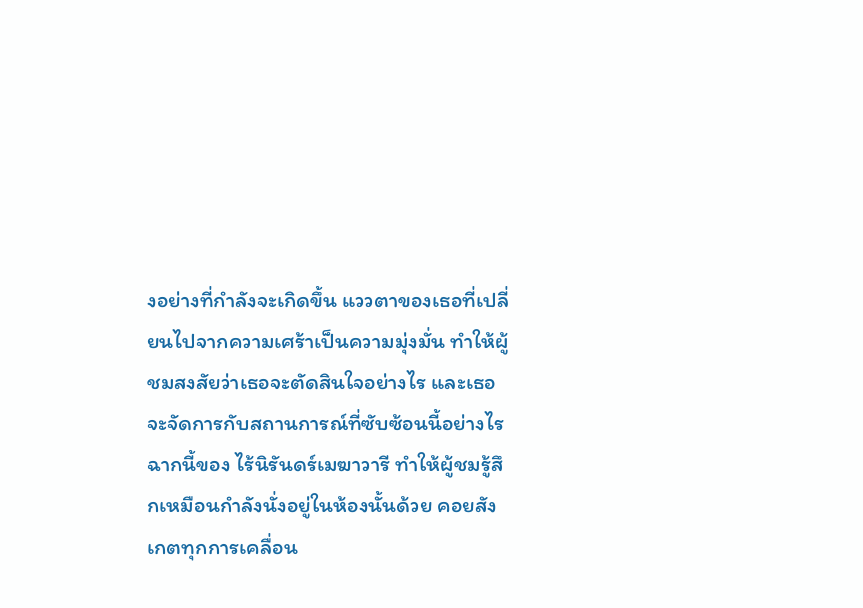งอย่างที่กำลังจะเกิดขึ้น แววตาของเธอที่เปลี่ยนไปจากความเศร้าเป็นความมุ่งมั่น ทำให้ผู้ชมสงสัยว่าเธอจะตัดสินใจอย่างไร และเธอจะจัดการกับสถานการณ์ที่ซับซ้อนนี้อย่างไร ฉากนี้ของ ไร้นิรันดร์เมฆาวารี ทำให้ผู้ชมรู้สึกเหมือนกำลังนั่งอยู่ในห้องนั้นด้วย คอยสังเกตทุกการเคลื่อน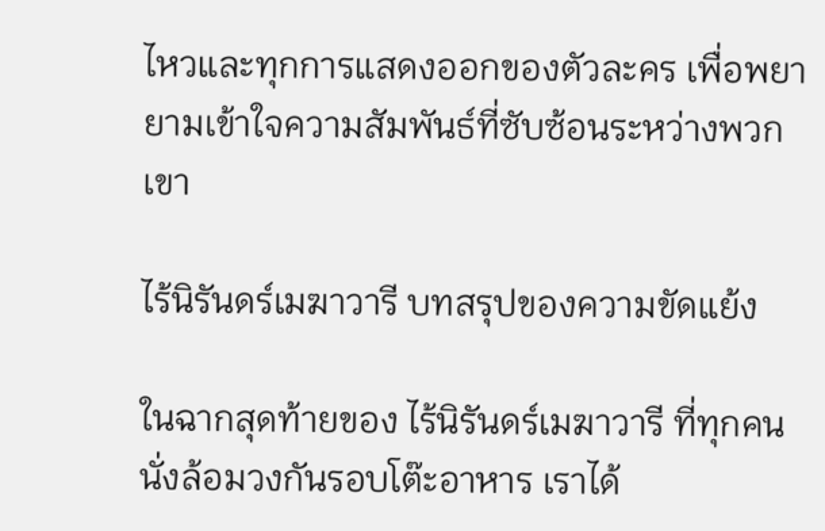ไหวและทุกการแสดงออกของตัวละคร เพื่อพยายามเข้าใจความสัมพันธ์ที่ซับซ้อนระหว่างพวกเขา

ไร้นิรันดร์เมฆาวารี บทสรุปของความขัดแย้ง

ในฉากสุดท้ายของ ไร้นิรันดร์เมฆาวารี ที่ทุกคนนั่งล้อมวงกันรอบโต๊ะอาหาร เราได้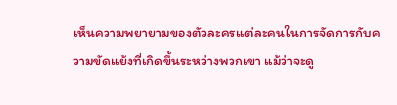เห็นความพยายามของตัวละครแต่ละคนในการจัดการกับความขัดแย้งที่เกิดขึ้นระหว่างพวกเขา แม้ว่าจะดู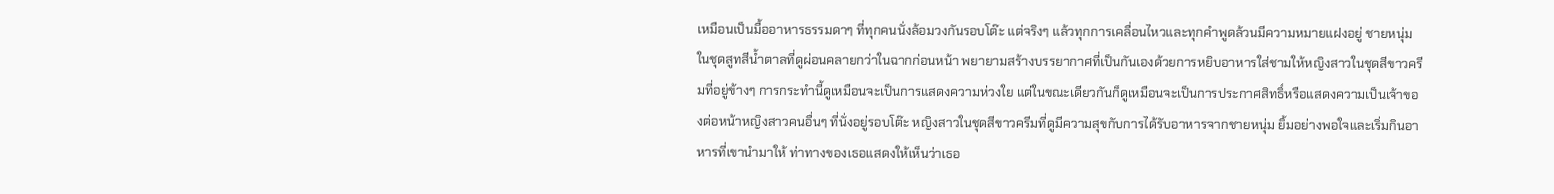เหมือนเป็นมื้ออาหารธรรมดาๆ ที่ทุกคนนั่งล้อมวงกันรอบโต๊ะ แต่จริงๆ แล้วทุกการเคลื่อนไหวและทุกคำพูดล้วนมีความหมายแฝงอยู่ ชายหนุ่มในชุดสูทสีน้ำตาลที่ดูผ่อนคลายกว่าในฉากก่อนหน้า พยายามสร้างบรรยากาศที่เป็นกันเองด้วยการหยิบอาหารใส่ชามให้หญิงสาวในชุดสีขาวครีมที่อยู่ข้างๆ การกระทำนี้ดูเหมือนจะเป็นการแสดงความห่วงใย แต่ในขณะเดียวกันก็ดูเหมือนจะเป็นการประกาศสิทธิ์หรือแสดงความเป็นเจ้าของต่อหน้าหญิงสาวคนอื่นๆ ที่นั่งอยู่รอบโต๊ะ หญิงสาวในชุดสีขาวครีมที่ดูมีความสุขกับการได้รับอาหารจากชายหนุ่ม ยิ้มอย่างพอใจและเริ่มกินอาหารที่เขานำมาให้ ท่าทางของเธอแสดงให้เห็นว่าเธอ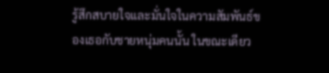รู้สึกสบายใจและมั่นใจในความสัมพันธ์ของเธอกับชายหนุ่มคนนั้น ในขณะเดียว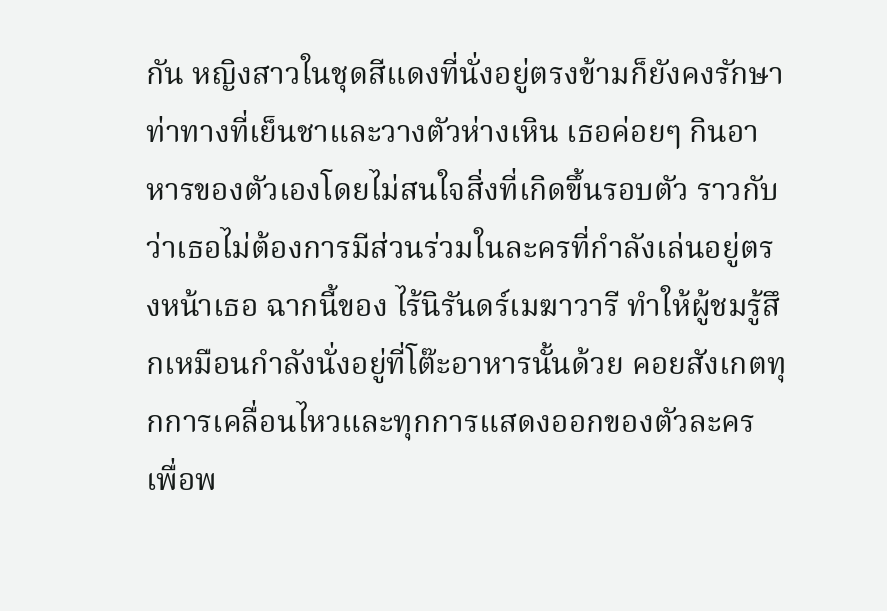กัน หญิงสาวในชุดสีแดงที่นั่งอยู่ตรงข้ามก็ยังคงรักษาท่าทางที่เย็นชาและวางตัวห่างเหิน เธอค่อยๆ กินอาหารของตัวเองโดยไม่สนใจสิ่งที่เกิดขึ้นรอบตัว ราวกับว่าเธอไม่ต้องการมีส่วนร่วมในละครที่กำลังเล่นอยู่ตรงหน้าเธอ ฉากนี้ของ ไร้นิรันดร์เมฆาวารี ทำให้ผู้ชมรู้สึกเหมือนกำลังนั่งอยู่ที่โต๊ะอาหารนั้นด้วย คอยสังเกตทุกการเคลื่อนไหวและทุกการแสดงออกของตัวละคร เพื่อพ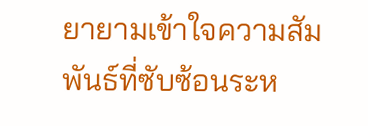ยายามเข้าใจความสัมพันธ์ที่ซับซ้อนระห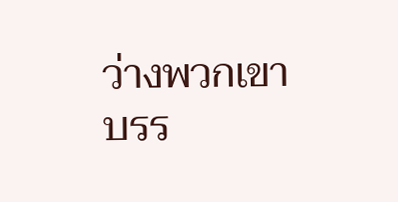ว่างพวกเขา บรร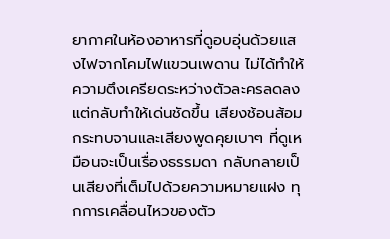ยากาศในห้องอาหารที่ดูอบอุ่นด้วยแสงไฟจากโคมไฟแขวนเพดาน ไม่ได้ทำให้ความตึงเครียดระหว่างตัวละครลดลง แต่กลับทำให้เด่นชัดขึ้น เสียงช้อนส้อมกระทบจานและเสียงพูดคุยเบาๆ ที่ดูเหมือนจะเป็นเรื่องธรรมดา กลับกลายเป็นเสียงที่เต็มไปด้วยความหมายแฝง ทุกการเคลื่อนไหวของตัว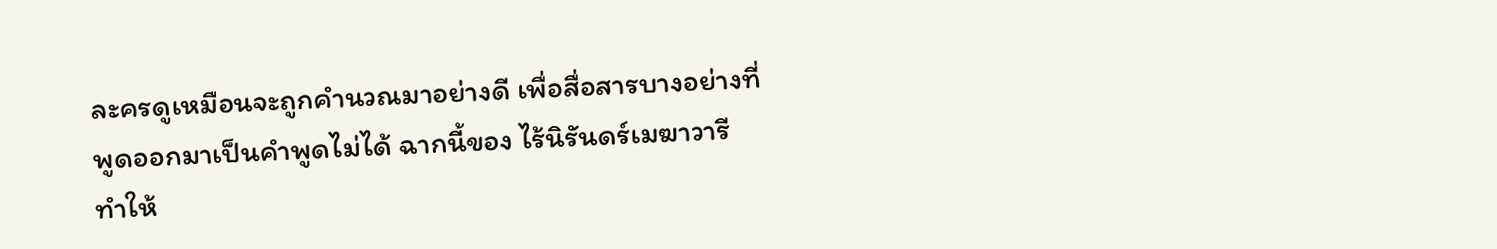ละครดูเหมือนจะถูกคำนวณมาอย่างดี เพื่อสื่อสารบางอย่างที่พูดออกมาเป็นคำพูดไม่ได้ ฉากนี้ของ ไร้นิรันดร์เมฆาวารี ทำให้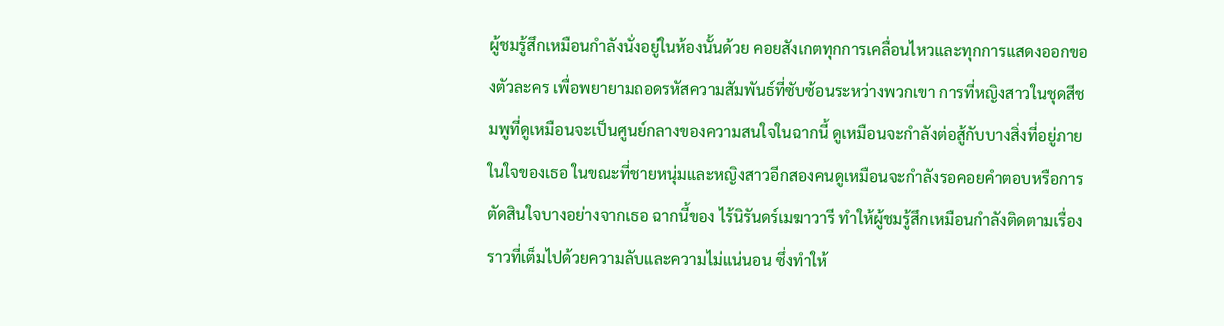ผู้ชมรู้สึกเหมือนกำลังนั่งอยู่ในห้องนั้นด้วย คอยสังเกตทุกการเคลื่อนไหวและทุกการแสดงออกของตัวละคร เพื่อพยายามถอดรหัสความสัมพันธ์ที่ซับซ้อนระหว่างพวกเขา การที่หญิงสาวในชุดสีชมพูที่ดูเหมือนจะเป็นศูนย์กลางของความสนใจในฉากนี้ ดูเหมือนจะกำลังต่อสู้กับบางสิ่งที่อยู่ภายในใจของเธอ ในขณะที่ชายหนุ่มและหญิงสาวอีกสองคนดูเหมือนจะกำลังรอคอยคำตอบหรือการตัดสินใจบางอย่างจากเธอ ฉากนี้ของ ไร้นิรันดร์เมฆาวารี ทำให้ผู้ชมรู้สึกเหมือนกำลังติดตามเรื่องราวที่เต็มไปด้วยความลับและความไม่แน่นอน ซึ่งทำให้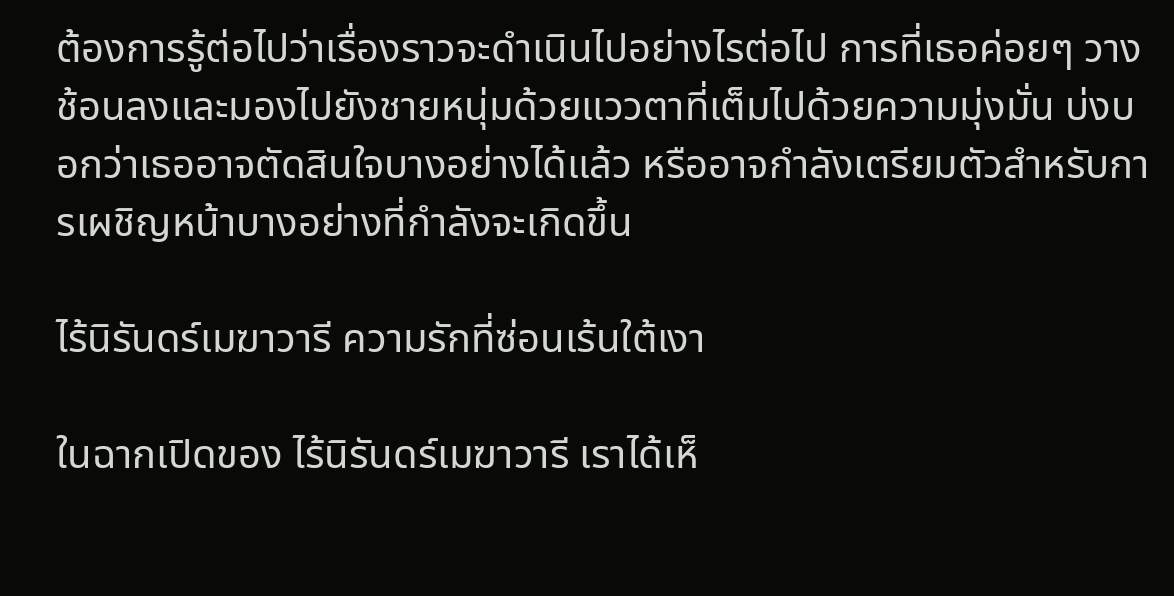ต้องการรู้ต่อไปว่าเรื่องราวจะดำเนินไปอย่างไรต่อไป การที่เธอค่อยๆ วางช้อนลงและมองไปยังชายหนุ่มด้วยแววตาที่เต็มไปด้วยความมุ่งมั่น บ่งบอกว่าเธออาจตัดสินใจบางอย่างได้แล้ว หรืออาจกำลังเตรียมตัวสำหรับการเผชิญหน้าบางอย่างที่กำลังจะเกิดขึ้น

ไร้นิรันดร์เมฆาวารี ความรักที่ซ่อนเร้นใต้เงา

ในฉากเปิดของ ไร้นิรันดร์เมฆาวารี เราได้เห็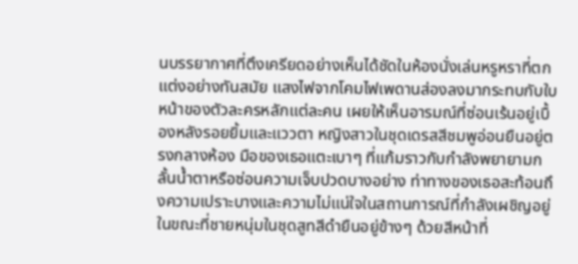นบรรยากาศที่ตึงเครียดอย่างเห็นได้ชัดในห้องนั่งเล่นหรูหราที่ตกแต่งอย่างทันสมัย แสงไฟจากโคมไฟเพดานส่องลงมากระทบกับใบหน้าของตัวละครหลักแต่ละคน เผยให้เห็นอารมณ์ที่ซ่อนเร้นอยู่เบื้องหลังรอยยิ้มและแววตา หญิงสาวในชุดเดรสสีชมพูอ่อนยืนอยู่ตรงกลางห้อง มือของเธอแตะเบาๆ ที่แก้มราวกับกำลังพยายามกลั้นน้ำตาหรือซ่อนความเจ็บปวดบางอย่าง ท่าทางของเธอสะท้อนถึงความเปราะบางและความไม่แน่ใจในสถานการณ์ที่กำลังเผชิญอยู่ ในขณะที่ชายหนุ่มในชุดสูทสีดำยืนอยู่ข้างๆ ด้วยสีหน้าที่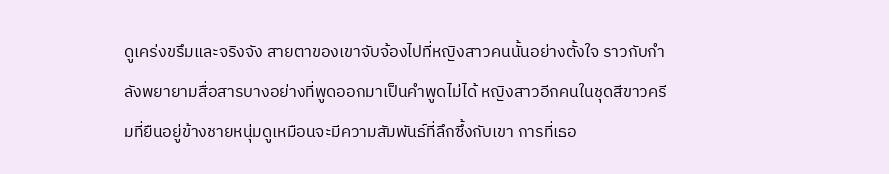ดูเคร่งขรึมและจริงจัง สายตาของเขาจับจ้องไปที่หญิงสาวคนนั้นอย่างตั้งใจ ราวกับกำลังพยายามสื่อสารบางอย่างที่พูดออกมาเป็นคำพูดไม่ได้ หญิงสาวอีกคนในชุดสีขาวครีมที่ยืนอยู่ข้างชายหนุ่มดูเหมือนจะมีความสัมพันธ์ที่ลึกซึ้งกับเขา การที่เธอ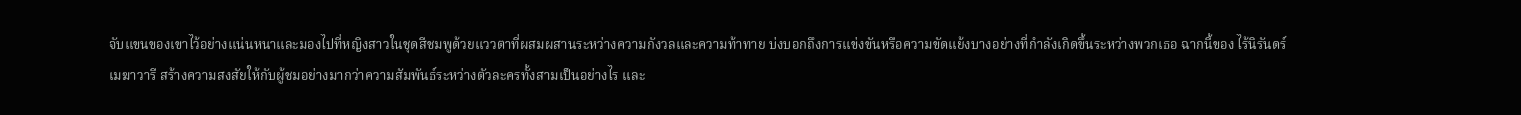จับแขนของเขาไว้อย่างแน่นหนาและมองไปที่หญิงสาวในชุดสีชมพูด้วยแววตาที่ผสมผสานระหว่างความกังวลและความท้าทาย บ่งบอกถึงการแข่งขันหรือความขัดแย้งบางอย่างที่กำลังเกิดขึ้นระหว่างพวกเธอ ฉากนี้ของ ไร้นิรันดร์เมฆาวารี สร้างความสงสัยให้กับผู้ชมอย่างมากว่าความสัมพันธ์ระหว่างตัวละครทั้งสามเป็นอย่างไร และ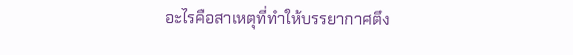อะไรคือสาเหตุที่ทำให้บรรยากาศตึง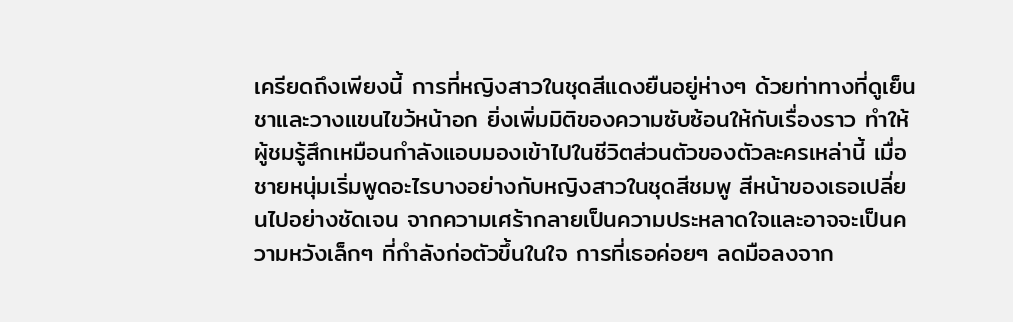เครียดถึงเพียงนี้ การที่หญิงสาวในชุดสีแดงยืนอยู่ห่างๆ ด้วยท่าทางที่ดูเย็นชาและวางแขนไขว้หน้าอก ยิ่งเพิ่มมิติของความซับซ้อนให้กับเรื่องราว ทำให้ผู้ชมรู้สึกเหมือนกำลังแอบมองเข้าไปในชีวิตส่วนตัวของตัวละครเหล่านี้ เมื่อชายหนุ่มเริ่มพูดอะไรบางอย่างกับหญิงสาวในชุดสีชมพู สีหน้าของเธอเปลี่ยนไปอย่างชัดเจน จากความเศร้ากลายเป็นความประหลาดใจและอาจจะเป็นความหวังเล็กๆ ที่กำลังก่อตัวขึ้นในใจ การที่เธอค่อยๆ ลดมือลงจาก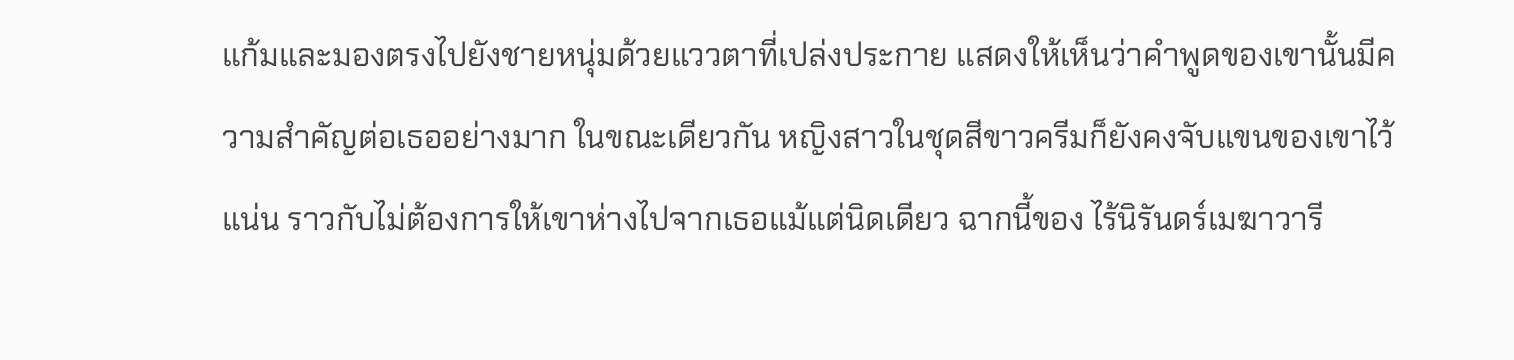แก้มและมองตรงไปยังชายหนุ่มด้วยแววตาที่เปล่งประกาย แสดงให้เห็นว่าคำพูดของเขานั้นมีความสำคัญต่อเธออย่างมาก ในขณะเดียวกัน หญิงสาวในชุดสีขาวครีมก็ยังคงจับแขนของเขาไว้แน่น ราวกับไม่ต้องการให้เขาห่างไปจากเธอแม้แต่นิดเดียว ฉากนี้ของ ไร้นิรันดร์เมฆาวารี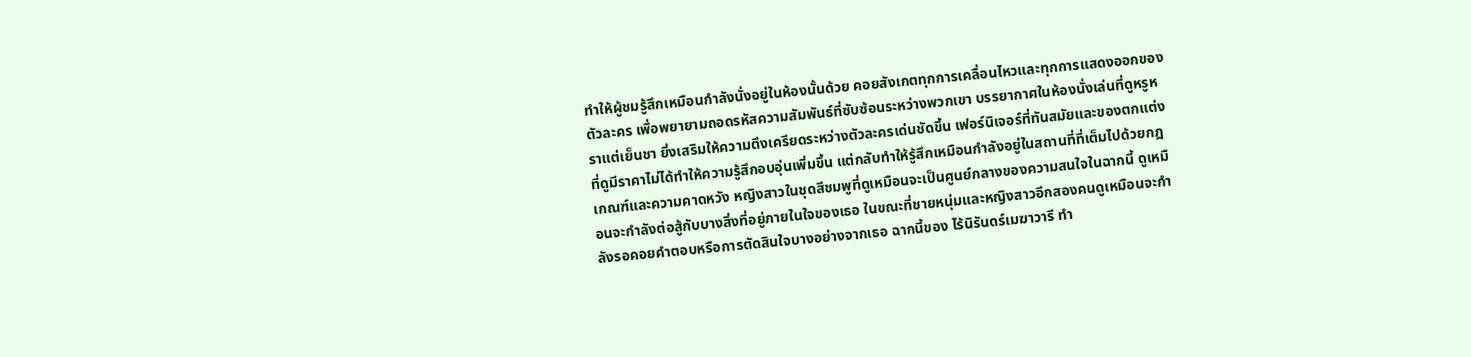ทำให้ผู้ชมรู้สึกเหมือนกำลังนั่งอยู่ในห้องนั้นด้วย คอยสังเกตทุกการเคลื่อนไหวและทุกการแสดงออกของตัวละคร เพื่อพยายามถอดรหัสความสัมพันธ์ที่ซับซ้อนระหว่างพวกเขา บรรยากาศในห้องนั่งเล่นที่ดูหรูหราแต่เย็นชา ยิ่งเสริมให้ความตึงเครียดระหว่างตัวละครเด่นชัดขึ้น เฟอร์นิเจอร์ที่ทันสมัยและของตกแต่งที่ดูมีราคาไม่ได้ทำให้ความรู้สึกอบอุ่นเพิ่มขึ้น แต่กลับทำให้รู้สึกเหมือนกำลังอยู่ในสถานที่ที่เต็มไปด้วยกฎเกณฑ์และความคาดหวัง หญิงสาวในชุดสีชมพูที่ดูเหมือนจะเป็นศูนย์กลางของความสนใจในฉากนี้ ดูเหมือนจะกำลังต่อสู้กับบางสิ่งที่อยู่ภายในใจของเธอ ในขณะที่ชายหนุ่มและหญิงสาวอีกสองคนดูเหมือนจะกำลังรอคอยคำตอบหรือการตัดสินใจบางอย่างจากเธอ ฉากนี้ของ ไร้นิรันดร์เมฆาวารี ทำ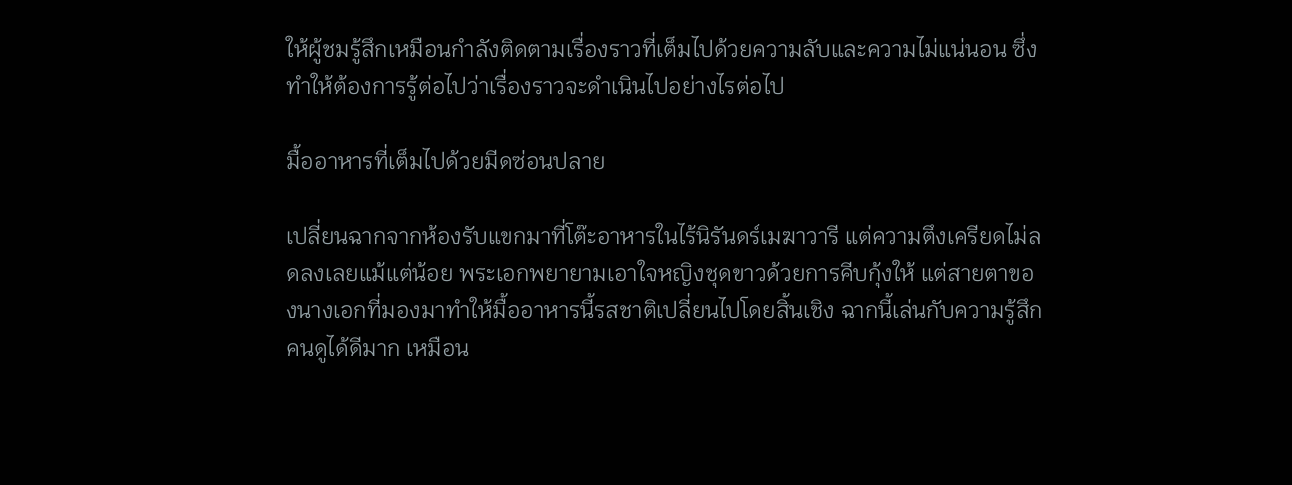ให้ผู้ชมรู้สึกเหมือนกำลังติดตามเรื่องราวที่เต็มไปด้วยความลับและความไม่แน่นอน ซึ่งทำให้ต้องการรู้ต่อไปว่าเรื่องราวจะดำเนินไปอย่างไรต่อไป

มื้ออาหารที่เต็มไปด้วยมีดซ่อนปลาย

เปลี่ยนฉากจากห้องรับแขกมาที่โต๊ะอาหารในไร้นิรันดร์เมฆาวารี แต่ความตึงเครียดไม่ลดลงเลยแม้แต่น้อย พระเอกพยายามเอาใจหญิงชุดขาวด้วยการคีบกุ้งให้ แต่สายตาของนางเอกที่มองมาทำให้มื้ออาหารนี้รสชาติเปลี่ยนไปโดยสิ้นเชิง ฉากนี้เล่นกับความรู้สึกคนดูได้ดีมาก เหมือน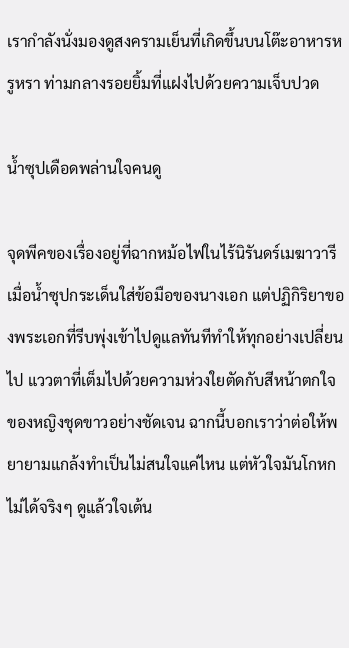เรากำลังนั่งมองดูสงครามเย็นที่เกิดขึ้นบนโต๊ะอาหารหรูหรา ท่ามกลางรอยยิ้มที่แฝงไปด้วยความเจ็บปวด

น้ำซุปเดือดพล่านใจคนดู

จุดพีคของเรื่องอยู่ที่ฉากหม้อไฟในไร้นิรันดร์เมฆาวารี เมื่อน้ำซุปกระเด็นใส่ข้อมือของนางเอก แต่ปฏิกิริยาของพระเอกที่รีบพุ่งเข้าไปดูแลทันทีทำให้ทุกอย่างเปลี่ยนไป แววตาที่เต็มไปด้วยความห่วงใยตัดกับสีหน้าตกใจของหญิงชุดขาวอย่างชัดเจน ฉากนี้บอกเราว่าต่อให้พยายามแกล้งทำเป็นไม่สนใจแค่ไหน แต่หัวใจมันโกหกไม่ได้จริงๆ ดูแล้วใจเต้น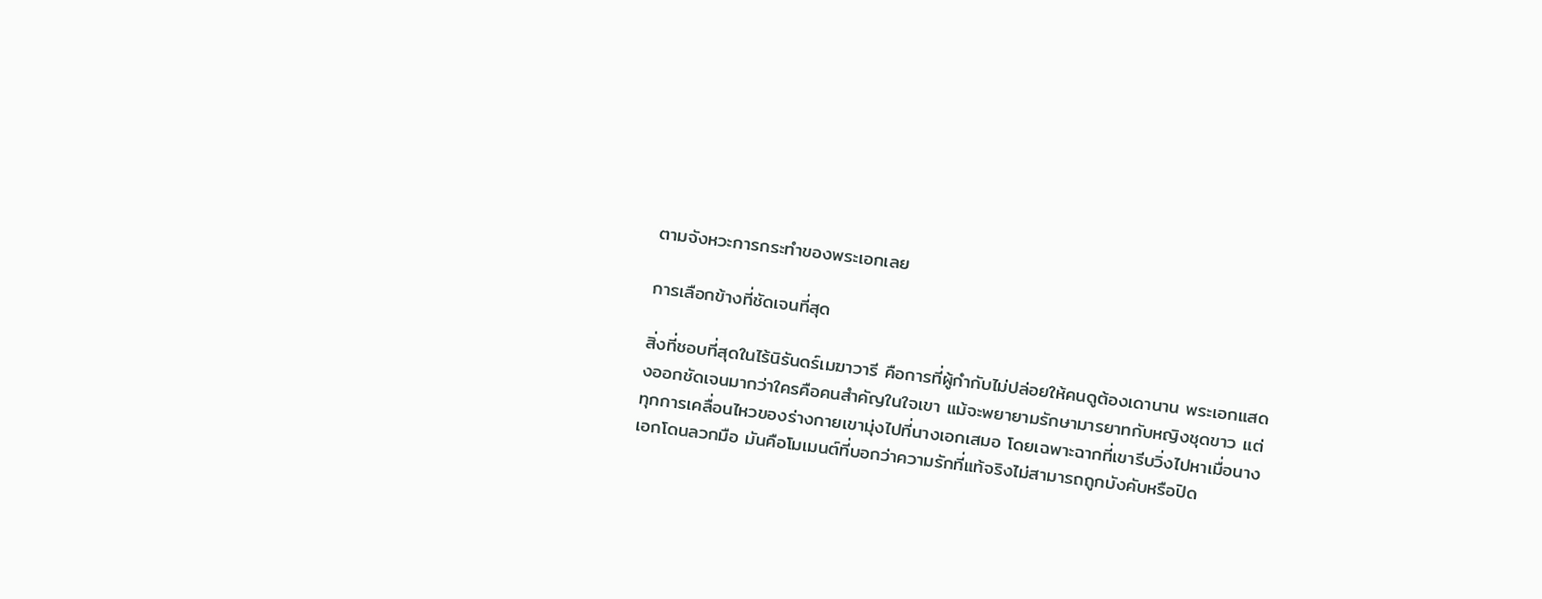ตามจังหวะการกระทำของพระเอกเลย

การเลือกข้างที่ชัดเจนที่สุด

สิ่งที่ชอบที่สุดในไร้นิรันดร์เมฆาวารี คือการที่ผู้กำกับไม่ปล่อยให้คนดูต้องเดานาน พระเอกแสดงออกชัดเจนมากว่าใครคือคนสำคัญในใจเขา แม้จะพยายามรักษามารยาทกับหญิงชุดขาว แต่ทุกการเคลื่อนไหวของร่างกายเขามุ่งไปที่นางเอกเสมอ โดยเฉพาะฉากที่เขารีบวิ่งไปหาเมื่อนางเอกโดนลวกมือ มันคือโมเมนต์ที่บอกว่าความรักที่แท้จริงไม่สามารถถูกบังคับหรือปิด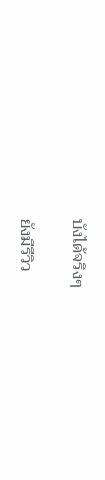บังได้จริงๆ

ยังมีรีวิว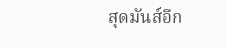สุดมันส์อีก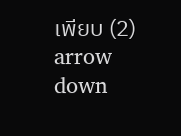เพียบ (2)
arrow down